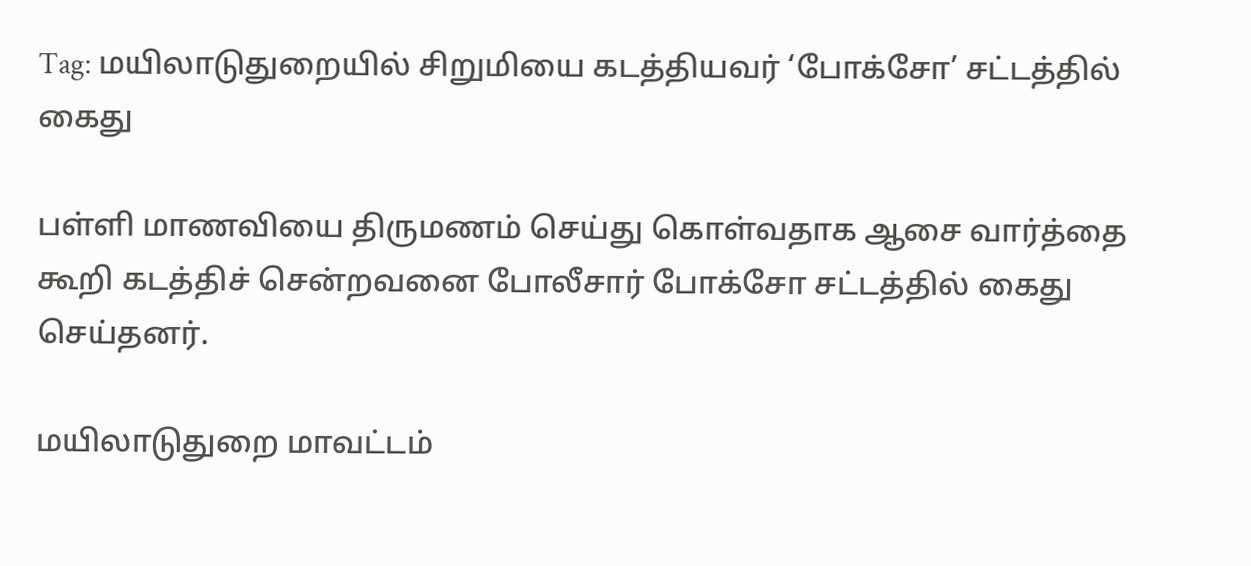Tag: மயிலாடுதுறையில் சிறுமியை கடத்தியவர் ‘போக்சோ’ சட்டத்தில் கைது

பள்ளி மாணவியை திருமணம் செய்து கொள்வதாக ஆசை வார்த்தை கூறி கடத்திச் சென்றவனை போலீசார் போக்சோ சட்டத்தில் கைது செய்தனர்.

மயிலாடுதுறை மாவட்டம்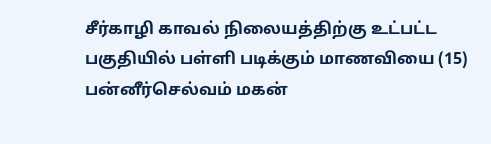சீர்காழி காவல் நிலையத்திற்கு உட்பட்ட பகுதியில் பள்ளி படிக்கும் மாணவியை (15) பன்னீர்செல்வம் மகன்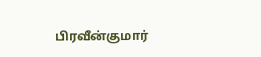பிரவீன்குமார்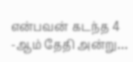என்பவன் கடந்த 4 -ஆம் தேதி அன்று…